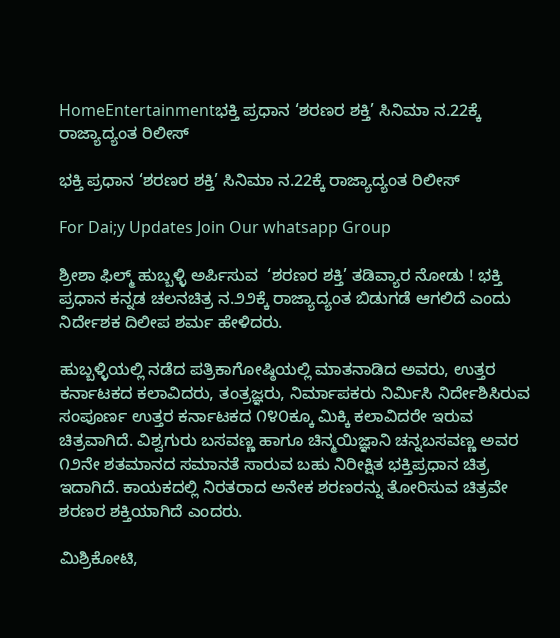HomeEntertainmentಭಕ್ತಿ ಪ್ರಧಾನ ‘ಶರಣರ ಶಕ್ತಿ’ ಸಿನಿಮಾ ನ.22ಕ್ಕೆ ರಾಜ್ಯಾದ್ಯಂತ ರಿಲೀಸ್

ಭಕ್ತಿ ಪ್ರಧಾನ ‘ಶರಣರ ಶಕ್ತಿ’ ಸಿನಿಮಾ ನ.22ಕ್ಕೆ ರಾಜ್ಯಾದ್ಯಂತ ರಿಲೀಸ್

For Dai;y Updates Join Our whatsapp Group

ಶ್ರೀಶಾ ಫಿಲ್ಮ್ ಹುಬ್ಬಳ್ಳಿ ಅರ್ಪಿಸುವ  ‘ಶರಣರ ಶಕ್ತಿ’ ತಡಿವ್ಯಾರ ನೋಡು ! ಭಕ್ತಿ ಪ್ರಧಾನ ಕನ್ನಡ ಚಲನಚಿತ್ರ ನ.೨೨ಕ್ಕೆ ರಾಜ್ಯಾದ್ಯಂತ ಬಿಡುಗಡೆ ಆಗಲಿದೆ ಎಂದು ನಿರ್ದೇಶಕ ದಿಲೀಪ ಶರ್ಮ ಹೇಳಿದರು.

ಹುಬ್ಬಳ್ಳಿಯಲ್ಲಿ ನಡೆದ ಪತ್ರಿಕಾಗೋಷ್ಠಿಯಲ್ಲಿ ಮಾತನಾಡಿದ ಅವರು, ಉತ್ತರ ಕರ್ನಾಟಕದ ಕಲಾವಿದರು, ತಂತ್ರಜ್ಞರು, ನಿರ್ಮಾಪಕರು ನಿರ್ಮಿಸಿ ನಿರ್ದೇಶಿಸಿರುವ ಸಂಪೂರ್ಣ ಉತ್ತರ ಕರ್ನಾಟಕದ ೧೪೦ಕ್ಕೂ ಮಿಕ್ಕಿ ಕಲಾವಿದರೇ ಇರುವ ಚಿತ್ರವಾಗಿದೆ. ವಿಶ್ವಗುರು ಬಸವಣ್ಣ ಹಾಗೂ ಚಿನ್ಮಯಿಜ್ಞಾನಿ ಚನ್ನಬಸವಣ್ಣ ಅವರ ೧೨ನೇ ಶತಮಾನದ ಸಮಾನತೆ ಸಾರುವ ಬಹು ನಿರೀಕ್ಷಿತ ಭಕ್ತಿಪ್ರಧಾನ ಚಿತ್ರ ಇದಾಗಿದೆ. ಕಾಯಕದಲ್ಲಿ ನಿರತರಾದ ಅನೇಕ ಶರಣರನ್ನು ತೋರಿಸುವ ಚಿತ್ರವೇ ಶರಣರ ಶಕ್ತಿಯಾಗಿದೆ ಎಂದರು.

ಮಿಶ್ರಿಕೋಟಿ,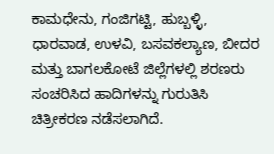ಕಾಮಧೇನು, ಗಂಜಿಗಟ್ಟಿ, ಹುಬ್ಬಳ್ಳಿ, ಧಾರವಾಡ, ಉಳವಿ, ಬಸವಕಲ್ಯಾಣ, ಬೀದರ ಮತ್ತು ಬಾಗಲಕೋಟೆ ಜಿಲ್ಲೆಗಳಲ್ಲಿ ಶರಣರು ಸಂಚರಿಸಿದ ಹಾದಿಗಳನ್ನು ಗುರುತಿಸಿ ಚಿತ್ರೀಕರಣ ನಡೆಸಲಾಗಿದೆ.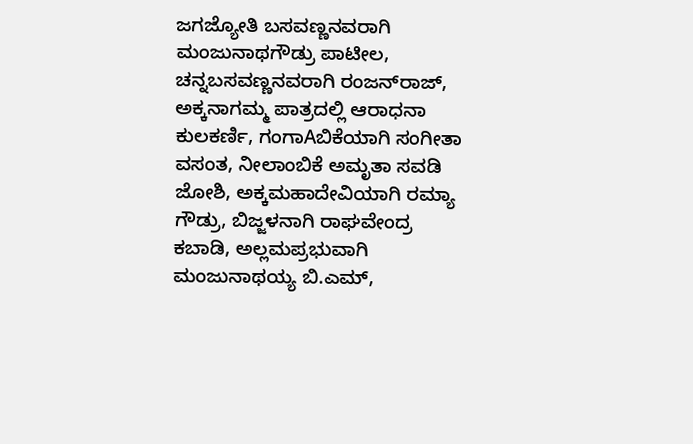ಜಗಜ್ಯೋತಿ ಬಸವಣ್ಣನವರಾಗಿ ಮಂಜುನಾಥಗೌಡ್ರು ಪಾಟೀಲ, ಚನ್ನಬಸವಣ್ಣನವರಾಗಿ ರಂಜನ್‌ರಾಜ್, ಅಕ್ಕನಾಗಮ್ಮ ಪಾತ್ರದಲ್ಲಿ ಆರಾಧನಾ ಕುಲಕರ್ಣಿ, ಗಂಗಾAಬಿಕೆಯಾಗಿ ಸಂಗೀತಾ ವಸಂತ, ನೀಲಾಂಬಿಕೆ ಅಮೃತಾ ಸವಡಿ ಜೋಶಿ, ಅಕ್ಕಮಹಾದೇವಿಯಾಗಿ ರಮ್ಯಾ ಗೌಡ್ರು, ಬಿಜ್ಜಳನಾಗಿ ರಾಘವೇಂದ್ರ ಕಬಾಡಿ, ಅಲ್ಲಮಪ್ರಭುವಾಗಿ ಮಂಜುನಾಥಯ್ಯ ಬಿ.ಎಮ್,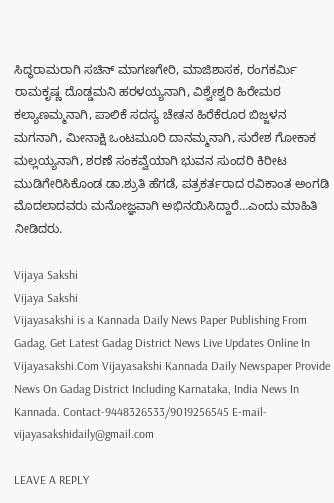ಸಿದ್ಧರಾಮರಾಗಿ ಸಚಿನ್ ಮಾಗಣಗೇರಿ, ಮಾಜಿಶಾಸಕ, ರಂಗಕರ್ಮಿ ರಾಮಕೃಷ್ಣ ದೊಡ್ಡಮನಿ ಹರಳಯ್ಯನಾಗಿ, ವಿಶ್ವೇಶ್ವರಿ ಹಿರೇಮಠ ಕಲ್ಯಾಣಮ್ಮನಾಗಿ, ಪಾಲಿಕೆ ಸದಸ್ಯ ಚೇತನ ಹಿರೆಕೆರೂರ ಬಿಜ್ಜಳನ ಮಗನಾಗಿ, ಮೀನಾಕ್ಷಿ ಒಂಟಮೂರಿ ದಾನಮ್ಮನಾಗಿ, ಸುರೇಶ ಗೋಕಾಕ ಮಲ್ಲಯ್ಯನಾಗಿ, ಶರಣೆ ಸಂಕವ್ವೆಯಾಗಿ ಭುವನ ಸುಂದರಿ ಕಿರೀಟ ಮುಡಿಗೇರಿಸಿಕೊಂಡ ಡಾ.ಶ್ರುತಿ ಹೆಗಡೆ, ಪತ್ರಕರ್ತರಾದ ರವಿಕಾಂತ ಅಂಗಡಿ ಮೊದಲಾದವರು ಮನೋಜ್ಞವಾಗಿ ಅಭಿನಯಿಸಿದ್ದಾರೆ…ಎಂದು ಮಾಹಿತಿ ನೀಡಿದರು.

Vijaya Sakshi
Vijaya Sakshi
Vijayasakshi is a Kannada Daily News Paper Publishing From Gadag. Get Latest Gadag District News Live Updates Online In Vijayasakshi.Com Vijayasakshi Kannada Daily Newspaper Provide News On Gadag District Including Karnataka, India News In Kannada. Contact-9448326533/9019256545 E-mail-vijayasakshidaily@gmail.com

LEAVE A REPLY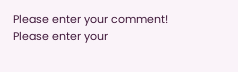Please enter your comment!
Please enter your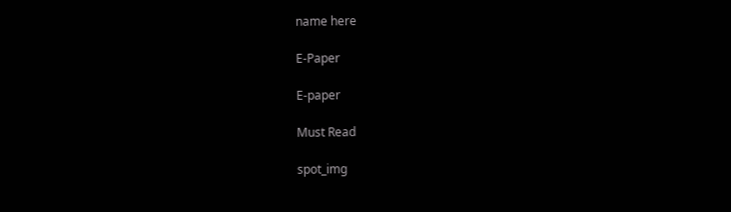name here

E-Paper

E-paper

Must Read

spot_img